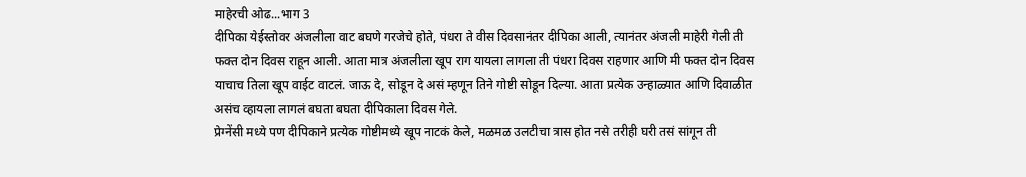माहेरची ओढ...भाग 3
दीपिका येईस्तोवर अंजलीला वाट बघणे गरजेचे होते, पंधरा ते वीस दिवसानंतर दीपिका आली, त्यानंतर अंजली माहेरी गेली ती फक्त दोन दिवस राहून आली. आता मात्र अंजलीला खूप राग यायला लागला ती पंधरा दिवस राहणार आणि मी फक्त दोन दिवस याचाच तिला खूप वाईट वाटलं. जाऊ दे, सोडून दे असं म्हणून तिने गोष्टी सोडून दिल्या. आता प्रत्येक उन्हाळ्यात आणि दिवाळीत असंच व्हायला लागलं बघता बघता दीपिकाला दिवस गेले.
प्रेग्नेंसी मध्ये पण दीपिकाने प्रत्येक गोष्टीमध्ये खूप नाटकं केले, मळमळ उलटीचा त्रास होत नसे तरीही घरी तसं सांगून ती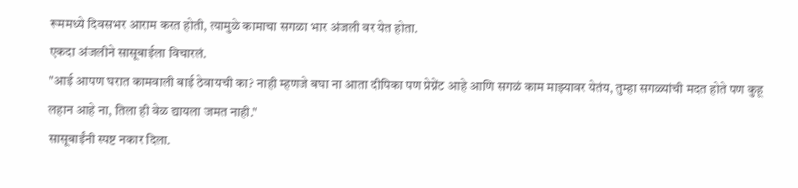रूममध्ये दिवसभर आराम करत होती, त्यामुळे कामाचा सगळा भार अंजली वर येत होता.
एकदा अंजलीने सासूबाईला विचारलं.
"आई आपण घरात कामवाली बाई ठेवायची का? नाही म्हणजे बघा ना आता दीपिका पण प्रेग्नेंट आहे आणि सगळं काम माझ्यावर येतंय, तुम्हा सगळ्यांची मदत होते पण कुहू लहान आहे ना, तिला ही वेळ द्यायला जमत नाही."
सासूबाईंनी स्पष्ट नकार दिला.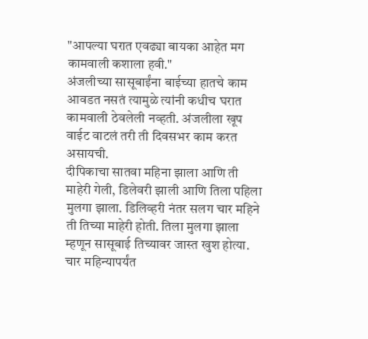"आपल्या घरात एवढ्या बायका आहेत मग कामवाली कशाला हवी."
अंजलीच्या सासूबाईंना बाईच्या हातचे काम आवडत नसतं त्यामुळे त्यांनी कधीच घरात कामवाली ठेवलेली नव्हती. अंजलीला खूप वाईट वाटलं तरी ती दिवसभर काम करत असायची.
दीपिकाचा सातवा महिना झाला आणि ती माहेरी गेली, डिलेवरी झाली आणि तिला पहिला मुलगा झाला. डिलिव्हरी नंतर सलग चार महिने ती तिच्या माहेरी होती. तिला मुलगा झाला म्हणून सासूबाई तिच्यावर जास्त खुश होत्या. चार महिन्यापर्यंत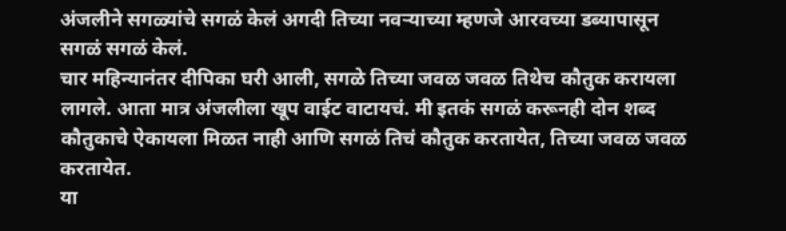अंजलीने सगळ्यांचे सगळं केलं अगदी तिच्या नवऱ्याच्या म्हणजे आरवच्या डब्यापासून सगळं सगळं केलं.
चार महिन्यानंतर दीपिका घरी आली, सगळे तिच्या जवळ जवळ तिथेच कौतुक करायला लागले. आता मात्र अंजलीला खूप वाईट वाटायचं. मी इतकं सगळं करूनही दोन शब्द कौतुकाचे ऐकायला मिळत नाही आणि सगळं तिचं कौतुक करतायेत, तिच्या जवळ जवळ करतायेत.
या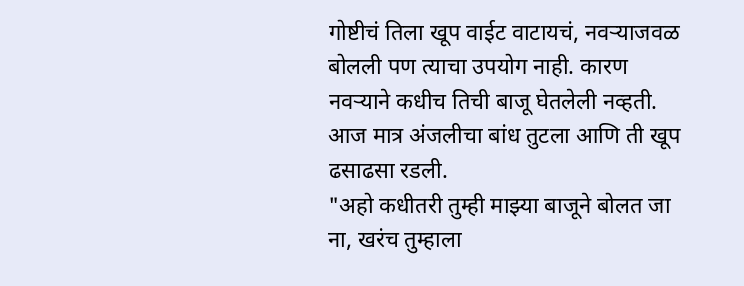गोष्टीचं तिला खूप वाईट वाटायचं, नवऱ्याजवळ बोलली पण त्याचा उपयोग नाही. कारण नवऱ्याने कधीच तिची बाजू घेतलेली नव्हती. आज मात्र अंजलीचा बांध तुटला आणि ती खूप ढसाढसा रडली.
"अहो कधीतरी तुम्ही माझ्या बाजूने बोलत जा ना, खरंच तुम्हाला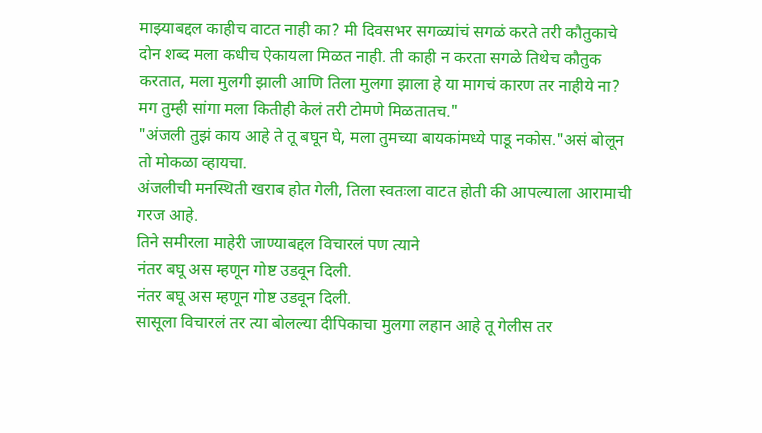माझ्याबद्दल काहीच वाटत नाही का? मी दिवसभर सगळ्यांचं सगळं करते तरी कौतुकाचे दोन शब्द मला कधीच ऐकायला मिळत नाही. ती काही न करता सगळे तिथेच कौतुक करतात, मला मुलगी झाली आणि तिला मुलगा झाला हे या मागचं कारण तर नाहीये ना? मग तुम्ही सांगा मला कितीही केलं तरी टोमणे मिळतातच."
"अंजली तुझं काय आहे ते तू बघून घे, मला तुमच्या बायकांमध्ये पाडू नकोस."असं बोलून तो मोकळा व्हायचा.
अंजलीची मनस्थिती खराब होत गेली, तिला स्वतःला वाटत होती की आपल्याला आरामाची गरज आहे.
तिने समीरला माहेरी जाण्याबद्दल विचारलं पण त्याने
नंतर बघू अस म्हणून गोष्ट उडवून दिली.
नंतर बघू अस म्हणून गोष्ट उडवून दिली.
सासूला विचारलं तर त्या बोलल्या दीपिकाचा मुलगा लहान आहे तू गेलीस तर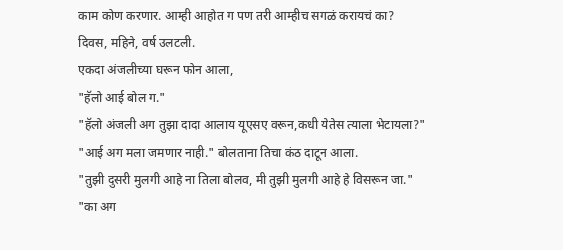काम कोण करणार. आम्ही आहोत ग पण तरी आम्हीच सगळं करायचं का?
दिवस, महिने, वर्ष उलटली.
एकदा अंजलीच्या घरून फोन आला,
"हॅलो आई बोल ग."
"हॅलो अंजली अग तुझा दादा आलाय यूएसए वरून,कधी येतेस त्याला भेटायला?"
"आई अग मला जमणार नाही." बोलताना तिचा कंठ दाटून आला.
"तुझी दुसरी मुलगी आहे ना तिला बोलव, मी तुझी मुलगी आहे हे विसरून जा."
"का अग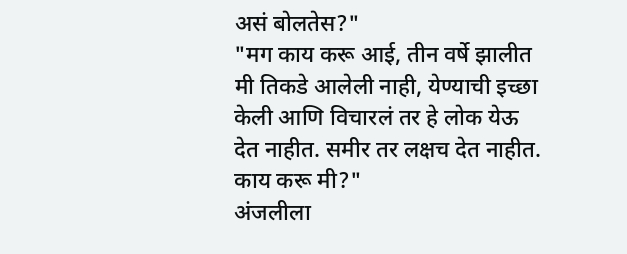असं बोलतेस?"
"मग काय करू आई, तीन वर्षे झालीत मी तिकडे आलेली नाही, येण्याची इच्छा केली आणि विचारलं तर हे लोक येऊ देत नाहीत. समीर तर लक्षच देत नाहीत. काय करू मी?"
अंजलीला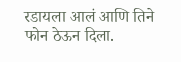रडायला आलं आणि तिने फोन ठेऊन दिला.